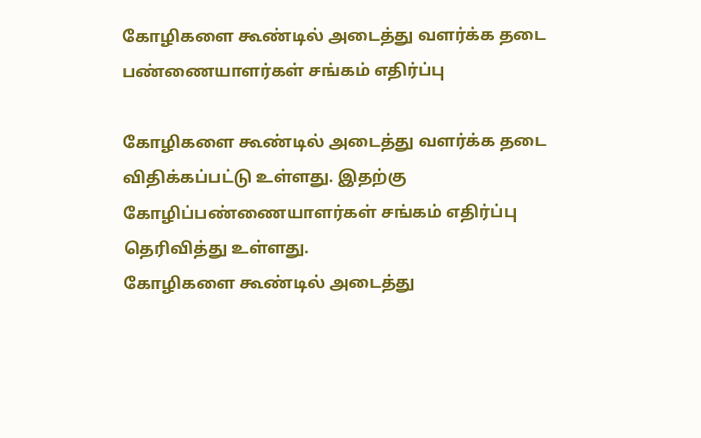கோழிகளை கூண்டில் அடைத்து வளர்க்க தடை பண்ணையாளர்கள் சங்கம் எதிர்ப்பு

கோழிகளை கூண்டில் அடைத்து வளர்க்க தடை விதிக்கப்பட்டு உள்ளது. இதற்கு கோழிப்பண்ணையாளர்கள் சங்கம் எதிர்ப்பு தெரிவித்து உள்ளது.
கோழிகளை கூண்டில் அடைத்து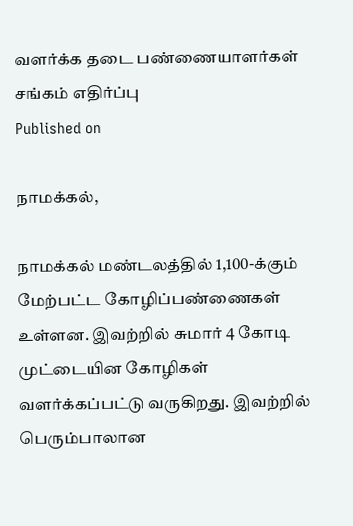வளர்க்க தடை பண்ணையாளர்கள் சங்கம் எதிர்ப்பு
Published on

நாமக்கல்,

நாமக்கல் மண்டலத்தில் 1,100-க்கும் மேற்பட்ட கோழிப்பண்ணைகள் உள்ளன. இவற்றில் சுமார் 4 கோடி முட்டையின கோழிகள் வளர்க்கப்பட்டு வருகிறது. இவற்றில் பெரும்பாலான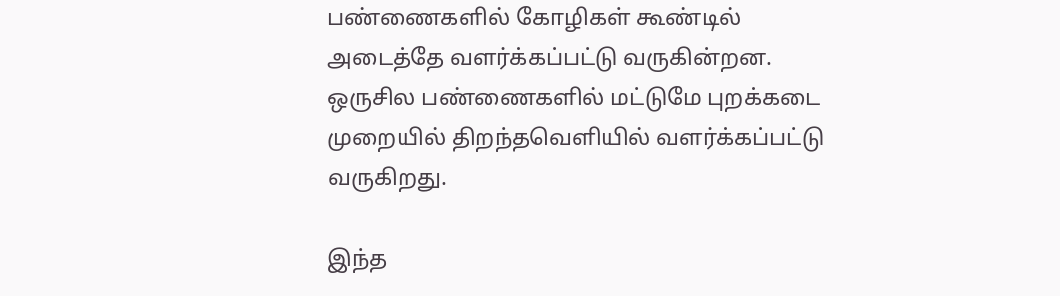பண்ணைகளில் கோழிகள் கூண்டில் அடைத்தே வளர்க்கப்பட்டு வருகின்றன. ஒருசில பண்ணைகளில் மட்டுமே புறக்கடை முறையில் திறந்தவெளியில் வளர்க்கப்பட்டு வருகிறது.

இந்த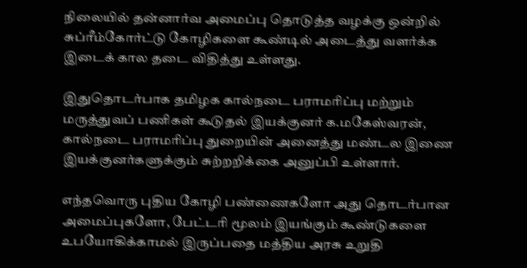நிலையில் தன்னார்வ அமைப்பு தொடுத்த வழக்கு ஒன்றில் சுப்ரீம்கோர்ட்டு கோழிகளை கூண்டில் அடைத்து வளர்க்க இடைக் கால தடை விதித்து உள்ளது.

இதுதொடர்பாக தமிழக கால்நடை பராமரிப்பு மற்றும் மருத்துவப் பணிகள் கூடுதல் இயக்குனர் க.மகேஸ்வரன், கால்நடை பராமரிப்பு துறையின் அனைத்து மண்டல இணை இயக்குனர்களுக்கும் சுற்றறிக்கை அனுப்பி உள்ளார்.

எந்தவொரு புதிய கோழி பண்ணைகளோ அது தொடர்பான அமைப்புகளோ, பேட்டரி மூலம் இயங்கும் கூண்டுகளை உபயோகிக்காமல் இருப்பதை மத்திய அரசு உறுதி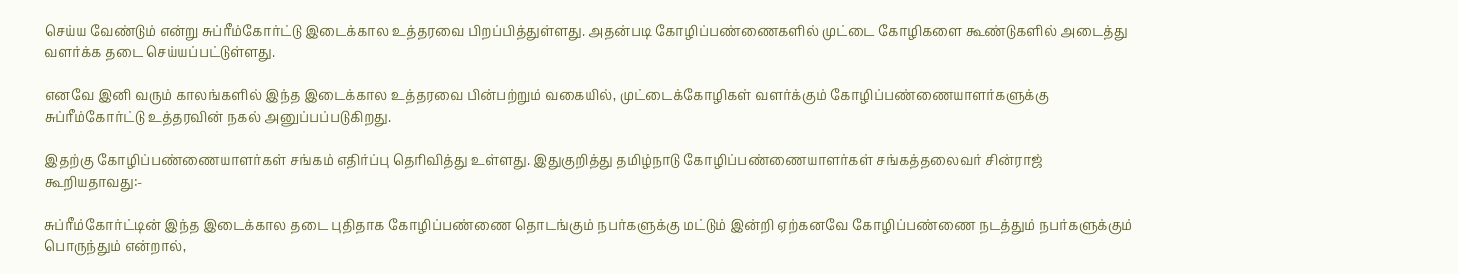செய்ய வேண்டும் என்று சுப்ரீம்கோர்ட்டு இடைக்கால உத்தரவை பிறப்பித்துள்ளது. அதன்படி கோழிப்பண்ணைகளில் முட்டை கோழிகளை கூண்டுகளில் அடைத்து வளர்க்க தடை செய்யப்பட்டுள்ளது.

எனவே இனி வரும் காலங்களில் இந்த இடைக்கால உத்தரவை பின்பற்றும் வகையில், முட்டைக்கோழிகள் வளர்க்கும் கோழிப்பண்ணையாளர்களுக்கு சுப்ரீம்கோர்ட்டு உத்தரவின் நகல் அனுப்பப்படுகிறது.

இதற்கு கோழிப்பண்ணையாளர்கள் சங்கம் எதிர்ப்பு தெரிவித்து உள்ளது. இதுகுறித்து தமிழ்நாடு கோழிப்பண்ணையாளர்கள் சங்கத்தலைவர் சின்ராஜ் கூறியதாவது:-

சுப்ரீம்கோர்ட்டின் இந்த இடைக்கால தடை புதிதாக கோழிப்பண்ணை தொடங்கும் நபர்களுக்கு மட்டும் இன்றி ஏற்கனவே கோழிப்பண்ணை நடத்தும் நபர்களுக்கும் பொருந்தும் என்றால்,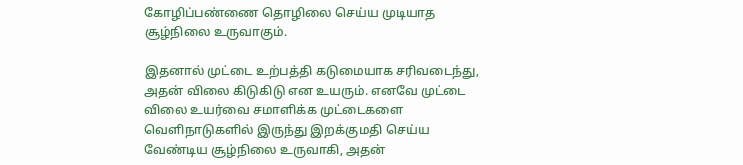கோழிப்பண்ணை தொழிலை செய்ய முடியாத சூழ்நிலை உருவாகும்.

இதனால் முட்டை உற்பத்தி கடுமையாக சரிவடைந்து, அதன் விலை கிடுகிடு என உயரும். எனவே முட்டை விலை உயர்வை சமாளிக்க முட்டைகளை வெளிநாடுகளில் இருந்து இறக்குமதி செய்ய வேண்டிய சூழ்நிலை உருவாகி, அதன்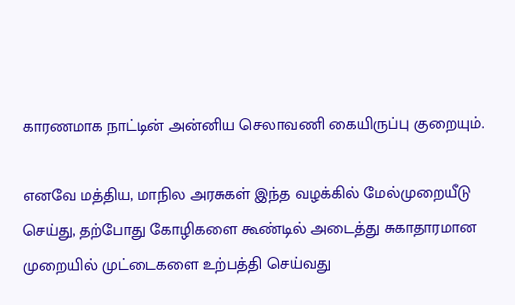காரணமாக நாட்டின் அன்னிய செலாவணி கையிருப்பு குறையும்.

எனவே மத்திய, மாநில அரசுகள் இந்த வழக்கில் மேல்முறையீடு செய்து, தற்போது கோழிகளை கூண்டில் அடைத்து சுகாதாரமான முறையில் முட்டைகளை உற்பத்தி செய்வது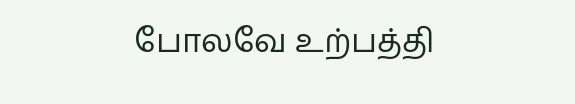போலவே உற்பத்தி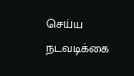செய்ய நடவடிக்கை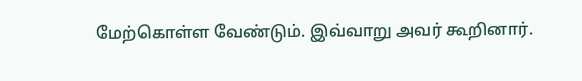மேற்கொள்ள வேண்டும். இவ்வாறு அவர் கூறினார்.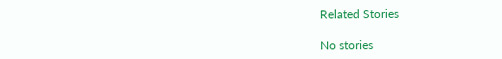Related Stories

No stories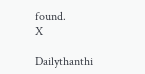found.
X

Dailythanthi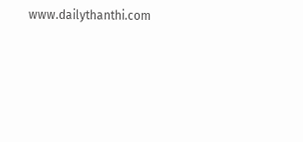www.dailythanthi.com